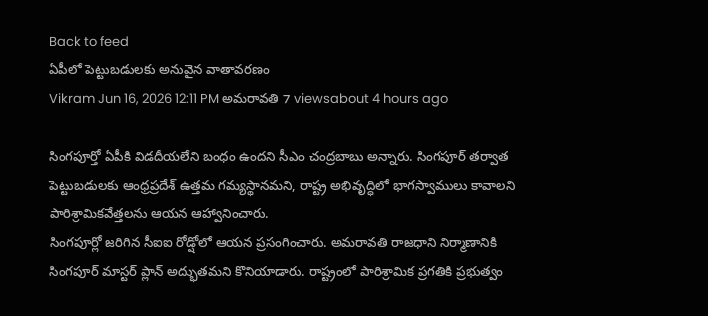Back to feed
ఏపీలో పెట్టుబడులకు అనువైన వాతావరణం
Vikram Jun 16, 2026 12:11 PM అమరావతి 7 viewsabout 4 hours ago

సింగపూర్తో ఏపీకి విడదీయలేని బంధం ఉందని సీఎం చంద్రబాబు అన్నారు. సింగపూర్ తర్వాత పెట్టుబడులకు ఆంధ్రప్రదేశ్ ఉత్తమ గమ్యస్థానమని, రాష్ట్ర అభివృద్ధిలో భాగస్వాములు కావాలని పారిశ్రామికవేత్తలను ఆయన ఆహ్వానించారు.
సింగపూర్లో జరిగిన సీఐఐ రోడ్షోలో ఆయన ప్రసంగించారు. అమరావతి రాజధాని నిర్మాణానికి సింగపూర్ మాస్టర్ ప్లాన్ అద్భుతమని కొనియాడారు. రాష్ట్రంలో పారిశ్రామిక ప్రగతికి ప్రభుత్వం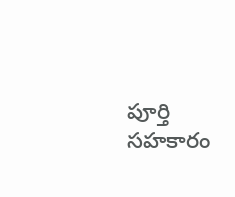పూర్తి సహకారం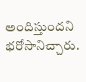అందిస్తుందని భరోసానిచ్చారు.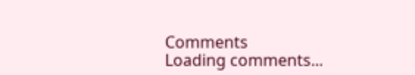Comments
Loading comments...